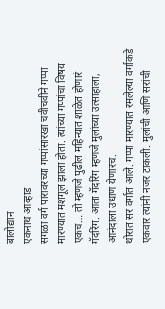बालोद्यान
एकनाथ आव्हाड
सगळा वर्ग पारावरच्या गप्पांसारखा चवीचवीने गप्पा मारण्यात मशगूल झाला होता. त्यांच्या गप्पांचा विषय एकच… तो म्हणजे पुढील महिन्यात शाळेत होणारं गॅदरिंग. आता गॅदरिंग म्हणजे मुलांच्या उत्साहाला, आनंदाला उधाण येणारच.
थोरात सर वर्गात आले. गप्पा मारण्यात रमलेल्या वर्गाकडे एकवार त्यांनी नजर टाकली. मुलांची आणि सरांची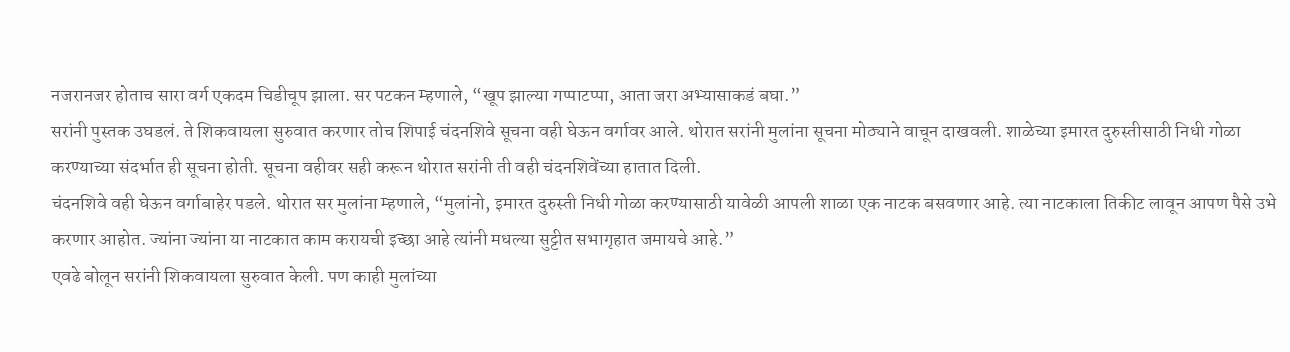नजरानजर होताच सारा वर्ग एकदम चिडीचूप झाला. सर पटकन म्हणाले, “खूप झाल्या गप्पाटप्पा, आता जरा अभ्यासाकडं बघा.”
सरांनी पुस्तक उघडलं. ते शिकवायला सुरुवात करणार तोच शिपाई चंदनशिवे सूचना वही घेऊन वर्गावर आले. थोरात सरांनी मुलांना सूचना मोठ्याने वाचून दाखवली. शाळेच्या इमारत दुरुस्तीसाठी निधी गोळा करण्याच्या संदर्भात ही सूचना होती. सूचना वहीवर सही करून थोरात सरांनी ती वही चंदनशिवेंच्या हातात दिली.
चंदनशिवे वही घेऊन वर्गाबाहेर पडले. थोरात सर मुलांना म्हणाले, “मुलांनो, इमारत दुरुस्ती निधी गोळा करण्यासाठी यावेळी आपली शाळा एक नाटक बसवणार आहे. त्या नाटकाला तिकीट लावून आपण पैसे उभे करणार आहोत. ज्यांना ज्यांना या नाटकात काम करायची इच्छा आहे त्यांनी मधल्या सुट्टीत सभागृहात जमायचे आहे.”
एवढे बोलून सरांनी शिकवायला सुरुवात केली. पण काही मुलांच्या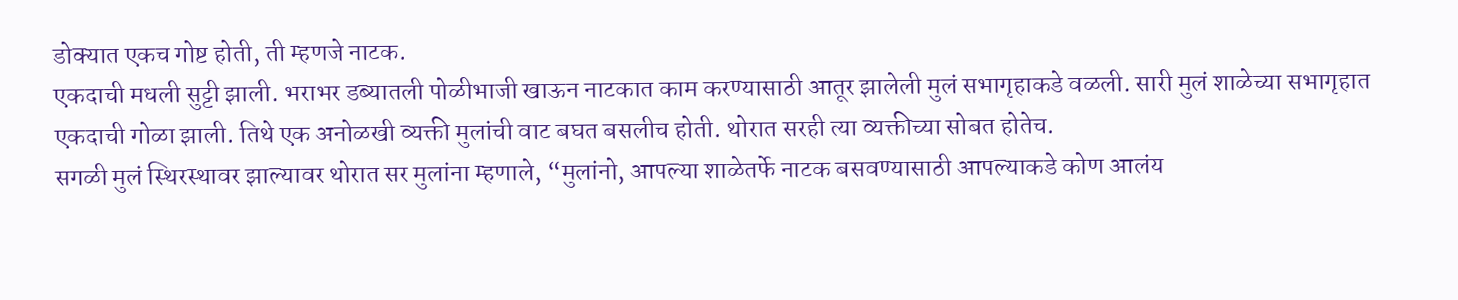डोक्यात एकच गोष्ट होती, ती म्हणजे नाटक.
एकदाची मधली सुट्टी झाली. भराभर डब्यातली पोळीभाजी खाऊन नाटकात काम करण्यासाठी आतूर झालेली मुलं सभागृहाकडे वळली. सारी मुलं शाळेच्या सभागृहात एकदाची गोळा झाली. तिथे एक अनोळखी व्यक्ती मुलांची वाट बघत बसलीच होती. थोरात सरही त्या व्यक्तीच्या सोबत होतेच.
सगळी मुलं स्थिरस्थावर झाल्यावर थोरात सर मुलांना म्हणाले, “मुलांनो, आपल्या शाळेतर्फे नाटक बसवण्यासाठी आपल्याकडे कोण आलंय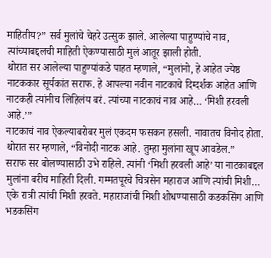माहितीय?” सर्व मुलांचे चेहरे उत्सुक झाले. आलेल्या पाहुण्यांचे नाव, त्यांच्याबद्दलची माहिती ऐकण्यासाठी मुलं आतूर झाली होती.
थोरात सर आलेल्या पाहुण्यांकडे पाहत म्हणाले, “मुलांनो, हे आहेत ज्येष्ठ नाटककार सूर्यकांत सराफ. हे आपल्या नवीन नाटकाचे दिग्दर्शक आहेत आणि नाटकही त्यांनीच लिहिलंय बरं. त्यांच्या नाटकाचं नाव आहे… ‘मिशी हरवली आहे.’”
नाटकाचं नाव ऐकल्याबरोबर मुलं एकदम फसकन हसली. नावातच विनोद होता. थोरात सर म्हणाले, “विनोदी नाटक आहे. तुम्हा मुलांना खूप आवडेल.”
सराफ सर बोलण्यासाठी उभे राहिले. त्यांनी ‘मिशी हरवली आहे’ या नाटकाबद्दल मुलांना बरीच माहिती दिली. गम्मतपूरचे चित्रसेन महाराज आणि त्यांची मिशी… एके रात्री त्यांची मिशी हरवते. महाराजांची मिशी शोधण्यासाठी कडकसिंग आणि भडकसिंग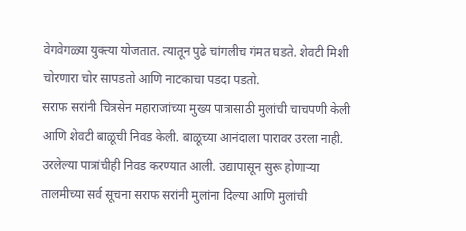वेगवेगळ्या युक्त्या योजतात. त्यातून पुढे चांगलीच गंमत घडते. शेवटी मिशी चोरणारा चोर सापडतो आणि नाटकाचा पडदा पडतो.
सराफ सरांनी चित्रसेन महाराजांच्या मुख्य पात्रासाठी मुलांची चाचपणी केली आणि शेवटी बाळूची निवड केली. बाळूच्या आनंदाला पारावर उरला नाही. उरलेल्या पात्रांचीही निवड करण्यात आली. उद्यापासून सुरू होणाऱ्या तालमीच्या सर्व सूचना सराफ सरांनी मुलांना दिल्या आणि मुलांची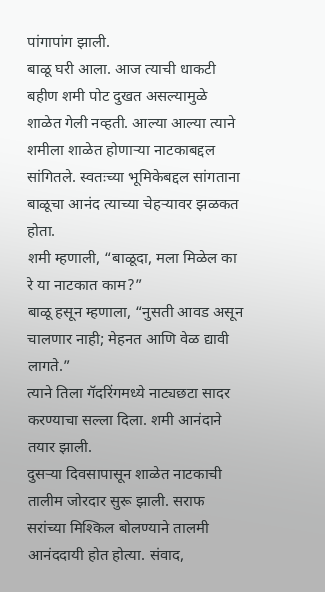पांगापांग झाली.
बाळू घरी आला. आज त्याची धाकटी बहीण शमी पोट दुखत असल्यामुळे शाळेत गेली नव्हती. आल्या आल्या त्याने शमीला शाळेत होणाऱ्या नाटकाबद्दल सांगितले. स्वतःच्या भूमिकेबद्दल सांगताना बाळूचा आनंद त्याच्या चेहऱ्यावर झळकत होता.
शमी म्हणाली, “बाळूदा, मला मिळेल का रे या नाटकात काम?”
बाळू हसून म्हणाला, “नुसती आवड असून चालणार नाही; मेहनत आणि वेळ द्यावी लागते.”
त्याने तिला गॅदरिंगमध्ये नाट्यछटा सादर करण्याचा सल्ला दिला. शमी आनंदाने तयार झाली.
दुसऱ्या दिवसापासून शाळेत नाटकाची तालीम जोरदार सुरू झाली. सराफ सरांच्या मिश्किल बोलण्याने तालमी आनंददायी होत होत्या. संवाद,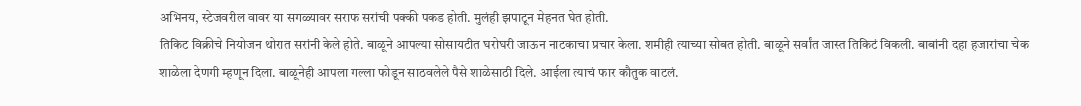अभिनय, स्टेजवरील वावर या सगळ्यावर सराफ सरांची पक्की पकड होती. मुलंही झपाटून मेहनत घेत होती.
तिकिट विक्रीचे नियोजन थोरात सरांनी केले होते. बाळूने आपल्या सोसायटीत घरोघरी जाऊन नाटकाचा प्रचार केला. शमीही त्याच्या सोबत होती. बाळूने सर्वांत जास्त तिकिटं विकली. बाबांनी दहा हजारांचा चेक शाळेला देणगी म्हणून दिला. बाळूनेही आपला गल्ला फोडून साठवलेले पैसे शाळेसाठी दिले. आईला त्याचं फार कौतुक वाटलं.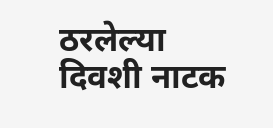ठरलेल्या दिवशी नाटक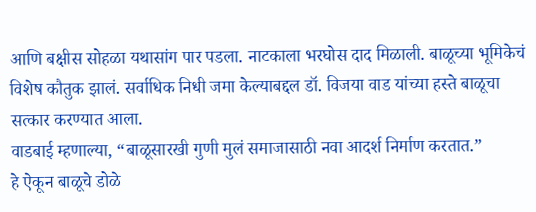आणि बक्षीस सोहळा यथासांग पार पडला. नाटकाला भरघोस दाद मिळाली. बाळूच्या भूमिकेचं विशेष कौतुक झालं. सर्वाधिक निधी जमा केल्याबद्दल डॉ. विजया वाड यांच्या हस्ते बाळूचा सत्कार करण्यात आला.
वाडबाई म्हणाल्या, “बाळूसारखी गुणी मुलं समाजासाठी नवा आदर्श निर्माण करतात.”
हे ऐकून बाळूचे डोळे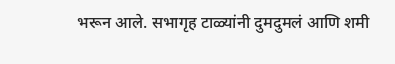भरून आले. सभागृह टाळ्यांनी दुमदुमलं आणि शमी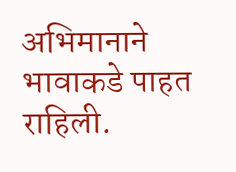अभिमानाने भावाकडे पाहत राहिली.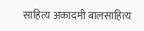साहित्य अकादमी बालसाहित्य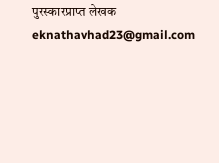पुरस्कारप्राप्त लेखक
eknathavhad23@gmail.com